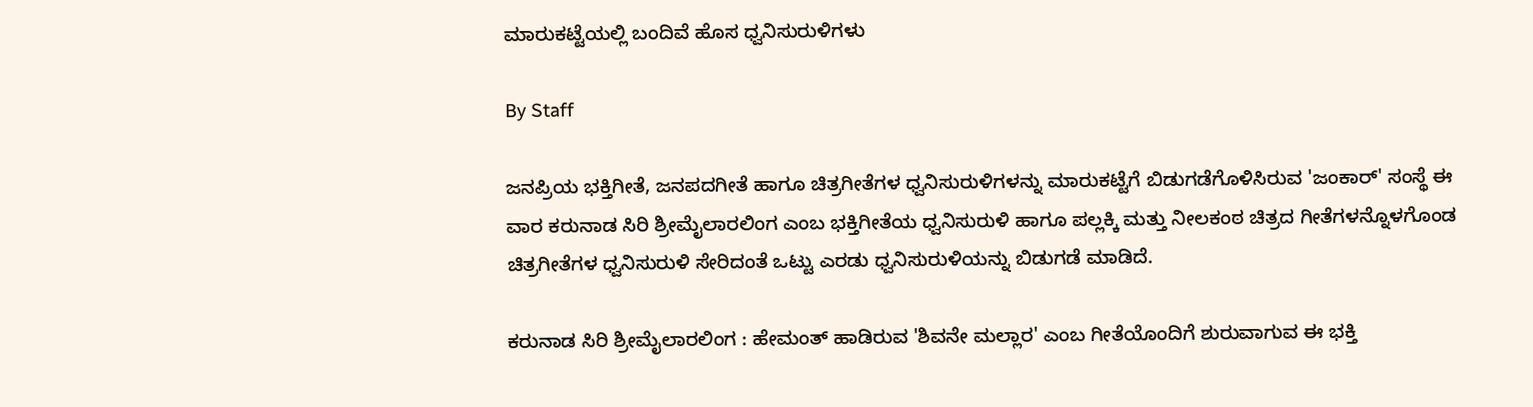ಮಾರುಕಟ್ಟೆಯಲ್ಲಿ ಬಂದಿವೆ ಹೊಸ ಧ್ವನಿಸುರುಳಿಗಳು

By Staff

ಜನಪ್ರಿಯ ಭಕ್ತಿಗೀತೆ, ಜನಪದಗೀತೆ ಹಾಗೂ ಚಿತ್ರಗೀತೆಗಳ ಧ್ವನಿಸುರುಳಿಗಳನ್ನು ಮಾರುಕಟ್ಟೆಗೆ ಬಿಡುಗಡೆಗೊಳಿಸಿರುವ 'ಜಂಕಾರ್' ಸಂಸ್ಥೆ ಈ ವಾರ ಕರುನಾಡ ಸಿರಿ ಶ್ರೀಮೈಲಾರಲಿಂಗ ಎಂಬ ಭಕ್ತಿಗೀತೆಯ ಧ್ವನಿಸುರುಳಿ ಹಾಗೂ ಪಲ್ಲಕ್ಕಿ ಮತ್ತು ನೀಲಕಂಠ ಚಿತ್ರದ ಗೀತೆಗಳನ್ನೊಳಗೊಂಡ ಚಿತ್ರಗೀತೆಗಳ ಧ್ವನಿಸುರುಳಿ ಸೇರಿದಂತೆ ಒಟ್ಟು ಎರಡು ಧ್ವನಿಸುರುಳಿಯನ್ನು ಬಿಡುಗಡೆ ಮಾಡಿದೆ.

ಕರುನಾಡ ಸಿರಿ ಶ್ರೀಮೈಲಾರಲಿಂಗ : ಹೇಮಂತ್ ಹಾಡಿರುವ 'ಶಿವನೇ ಮಲ್ಲಾರ' ಎಂಬ ಗೀತೆಯೊಂದಿಗೆ ಶುರುವಾಗುವ ಈ ಭಕ್ತಿ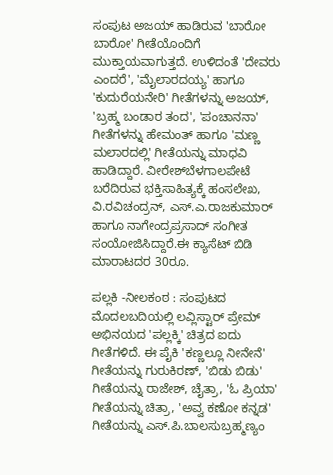ಸಂಪುಟ ಅಜಯ್ ಹಾಡಿರುವ 'ಬಾರೋ ಬಾರೋ' ಗೀತೆಯೊಂದಿಗೆ ಮುಕ್ತಾಯವಾಗುತ್ತದೆ. ಉಳಿದಂತೆ 'ದೇವರು ಎಂದರೆ', 'ಮೈಲಾರದಯ್ಯ' ಹಾಗೂ 'ಕುದುರೆಯನೇರಿ' ಗೀತೆಗಳನ್ನು ಅಜಯ್, 'ಬ್ರಹ್ಮ ಬಂಡಾರ ತಂದ', 'ಪಂಚಾನನಾ' ಗೀತೆಗಳನ್ನು ಹೇಮಂತ್ ಹಾಗೂ 'ಮಣ್ಣ ಮಲಾರದಲ್ಲಿ' ಗೀತೆಯನ್ನು ಮಾಧವಿ ಹಾಡಿದ್ದಾರೆ. ವೀರೇಶ್‌ಬೆಳಗಾಲಪೇಟೆ ಬರೆದಿರುವ ಭಕ್ತಿಸಾಹಿತ್ಯಕ್ಕೆ ಹಂಸಲೇಖ, ವಿ.ರವಿಚಂದ್ರನ್, ಎಸ್.ಎ.ರಾಜಕುಮಾರ್ ಹಾಗೂ ನಾಗೇಂದ್ರಪ್ರಸಾದ್ ಸಂಗೀತ ಸಂಯೋಜಿಸಿದ್ದಾರೆ.ಈ ಕ್ಯಾಸೆಟ್ ಬಿಡಿ ಮಾರಾಟದರ 30ರೂ.

ಪಲ್ಲಕಿ -ನೀಲಕಂಠ : ಸಂಪುಟದ ಮೊದಲಬದಿಯಲ್ಲಿ ಲವ್ಲಿಸ್ಟಾರ್ ಪ್ರೇಮ್ ಅಭಿನಯದ 'ಪಲ್ಲಕ್ಕಿ' ಚಿತ್ರದ ಐದು ಗೀತೆಗಳಿದೆ. ಈ ಪೈಕಿ 'ಕಣ್ಣಲ್ಲೂ ನೀನೇನೆ' ಗೀತೆಯನ್ನು ಗುರುಕಿರಣ್, 'ಬಿಡು ಬಿಡು' ಗೀತೆಯನ್ನು ರಾಜೇಶ್, ಚೈತ್ರಾ, 'ಓ ಪ್ರಿಯಾ' ಗೀತೆಯನ್ನು ಚಿತ್ರಾ, 'ಅವ್ವ ಕಣೋ ಕನ್ನಡ' ಗೀತೆಯನ್ನು ಎಸ್.ಪಿ.ಬಾಲಸುಬ್ರಹ್ಮಣ್ಯಂ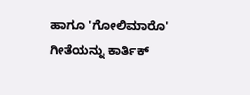ಹಾಗೂ 'ಗೋಲಿಮಾರೊ' ಗೀತೆಯನ್ನು ಕಾರ್ತಿಕ್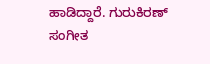ಹಾಡಿದ್ದಾರೆ. ಗುರುಕಿರಣ್ ಸಂಗೀತ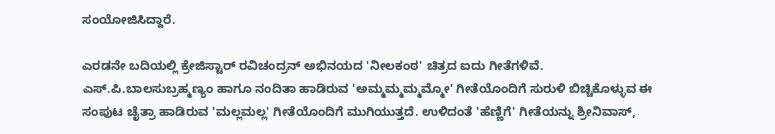ಸಂಯೋಜಿಸಿದ್ದಾರೆ.

ಎರಡನೇ ಬದಿಯಲ್ಲಿ ಕ್ರೇಜಿಸ್ಟಾರ್ ರವಿಚಂದ್ರನ್ ಅಭಿನಯದ 'ನೀಲಕಂಠ' ಚಿತ್ರದ ಐದು ಗೀತೆಗಳಿವೆ. ಎಸ್.ಪಿ.ಬಾಲಸುಬ್ರಹ್ಮಣ್ಯಂ ಹಾಗೂ ನಂದಿತಾ ಹಾಡಿರುವ 'ಅಮ್ಮಮ್ಮಮ್ಮಮ್ಮೋ' ಗೀತೆಯೊಂದಿಗೆ ಸುರುಳಿ ಬಿಚ್ಚಿಕೊಳ್ಳುವ ಈ ಸಂಪುಟ ಚೈತ್ರಾ ಹಾಡಿರುವ 'ಮಲ್ಲಮಲ್ಲ' ಗೀತೆಯೊಂದಿಗೆ ಮುಗಿಯುತ್ತದೆ. ಉಳಿದಂತೆ 'ಹೆಣ್ಣಿಗೆ' ಗೀತೆಯನ್ನು ಶ್ರೀನಿವಾಸ್,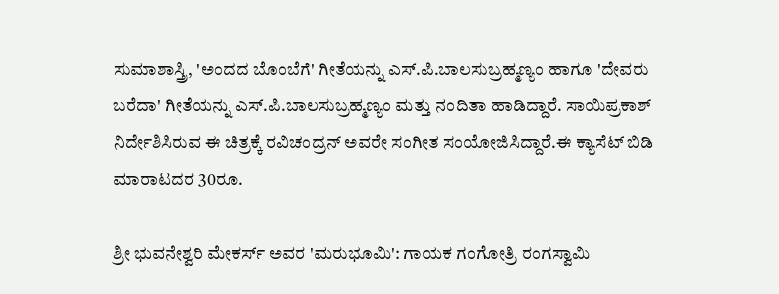ಸುಮಾಶಾಸ್ತ್ರಿ, 'ಅಂದದ ಬೊಂಬೆಗೆ' ಗೀತೆಯನ್ನು ಎಸ್.ಪಿ.ಬಾಲಸುಬ್ರಹ್ಮಣ್ಯಂ ಹಾಗೂ 'ದೇವರು ಬರೆದಾ' ಗೀತೆಯನ್ನು ಎಸ್.ಪಿ.ಬಾಲಸುಬ್ರಹ್ಮಣ್ಯಂ ಮತ್ತು ನಂದಿತಾ ಹಾಡಿದ್ದಾರೆ. ಸಾಯಿಪ್ರಕಾಶ್ ನಿರ್ದೇಶಿಸಿರುವ ಈ ಚಿತ್ರಕ್ಕೆ ರವಿಚಂದ್ರನ್ ಅವರೇ ಸಂಗೀತ ಸಂಯೋಜಿಸಿದ್ದಾರೆ.ಈ ಕ್ಯಾಸೆಟ್ ಬಿಡಿ ಮಾರಾಟದರ 30ರೂ.

ಶ್ರೀ ಭುವನೇಶ್ವರಿ ಮೇಕರ್ಸ್ ಅವರ 'ಮರುಭೂಮಿ': ಗಾಯಕ ಗಂಗೋತ್ರಿ ರಂಗಸ್ವಾಮಿ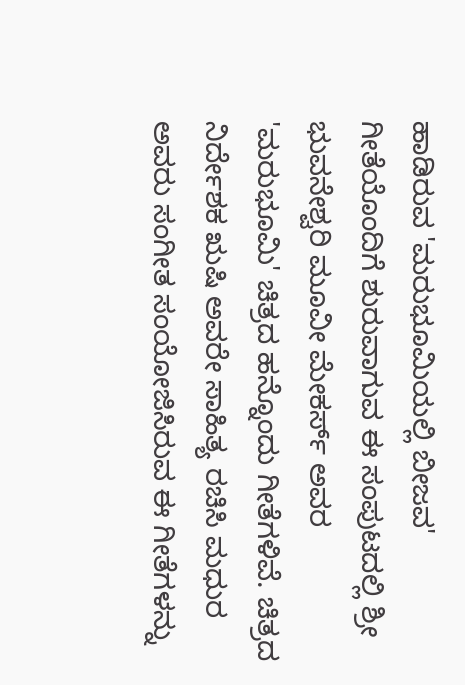ಹಾಡಿರುವ 'ಮರುಭೂಮಿಯಲ್ಲಿ ಬೀಜವ' ಗೀತೆಯೊಂದಿಗೆ ಶುರುವಾಗುವ ಈ ಸಂಪುಟದಲ್ಲಿ ಶ್ರೀ ಭುವನೇಶ್ವರಿ ಮೂವೀ ಮೇಕರ್ಸ್ ಅವರ 'ಮರುಭೂಮಿ' ಚಿತ್ರದ ಹನ್ನೊಂದು ಗೀತೆಗಳಿವೆ. ಚಿತ್ರದ ನಿರ್ದೇಶಕ ಋಷಿ ಅವರೇ ಸಾಹಿತ್ಯ ರಚಿಸಿ ಮಧುರ ಅವರು ಸಂಗೀತ ಸಂಯೋಜಿಸಿರುವ ಈ ಗೀತೆಗಳನ್ನು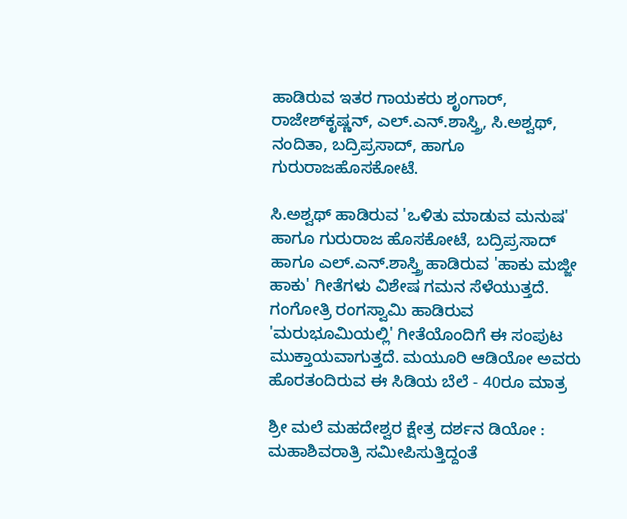ಹಾಡಿರುವ ಇತರ ಗಾಯಕರು ಶೃಂಗಾರ್, ರಾಜೇಶ್‌ಕೃಷ್ಣನ್, ಎಲ್.ಎನ್.ಶಾಸ್ತ್ರಿ, ಸಿ.ಅಶ್ವಥ್, ನಂದಿತಾ, ಬದ್ರಿಪ್ರಸಾದ್, ಹಾಗೂ ಗುರುರಾಜಹೊಸಕೋಟೆ.

ಸಿ.ಅಶ್ವಥ್ ಹಾಡಿರುವ 'ಒಳಿತು ಮಾಡುವ ಮನುಷ' ಹಾಗೂ ಗುರುರಾಜ ಹೊಸಕೋಟೆ, ಬದ್ರಿಪ್ರಸಾದ್ ಹಾಗೂ ಎಲ್.ಎನ್.ಶಾಸ್ತ್ರಿ ಹಾಡಿರುವ 'ಹಾಕು ಮಜ್ಜೀ ಹಾಕು' ಗೀತೆಗಳು ವಿಶೇಷ ಗಮನ ಸೆಳೆಯುತ್ತದೆ. ಗಂಗೋತ್ರಿ ರಂಗಸ್ವಾಮಿ ಹಾಡಿರುವ 'ಮರುಭೂಮಿಯಲ್ಲಿ' ಗೀತೆಯೊಂದಿಗೆ ಈ ಸಂಪುಟ ಮುಕ್ತಾಯವಾಗುತ್ತದೆ. ಮಯೂರಿ ಆಡಿಯೋ ಅವರು ಹೊರತಂದಿರುವ ಈ ಸಿಡಿಯ ಬೆಲೆ - 40ರೂ ಮಾತ್ರ

ಶ್ರೀ ಮಲೆ ಮಹದೇಶ್ವರ ಕ್ಷೇತ್ರ ದರ್ಶನ ಡಿಯೋ : ಮಹಾಶಿವರಾತ್ರಿ ಸಮೀಪಿಸುತ್ತಿದ್ದಂತೆ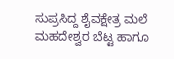ಸುಪ್ರಸಿದ್ದ ಶೈವಕ್ಷೇತ್ರ ಮಲೆ ಮಹದೇಶ್ವರ ಬೆಟ್ಟ ಹಾಗೂ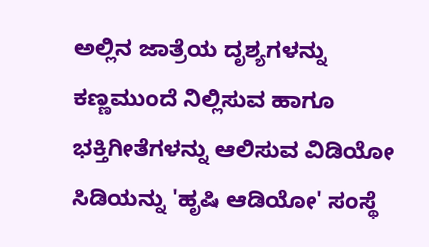ಅಲ್ಲಿನ ಜಾತ್ರೆಯ ದೃಶ್ಯಗಳನ್ನು ಕಣ್ಣಮುಂದೆ ನಿಲ್ಲಿಸುವ ಹಾಗೂ ಭಕ್ತಿಗೀತೆಗಳನ್ನು ಆಲಿಸುವ ವಿಡಿಯೋ ಸಿಡಿಯನ್ನು 'ಹೃಷಿ ಆಡಿಯೋ' ಸಂಸ್ಥೆ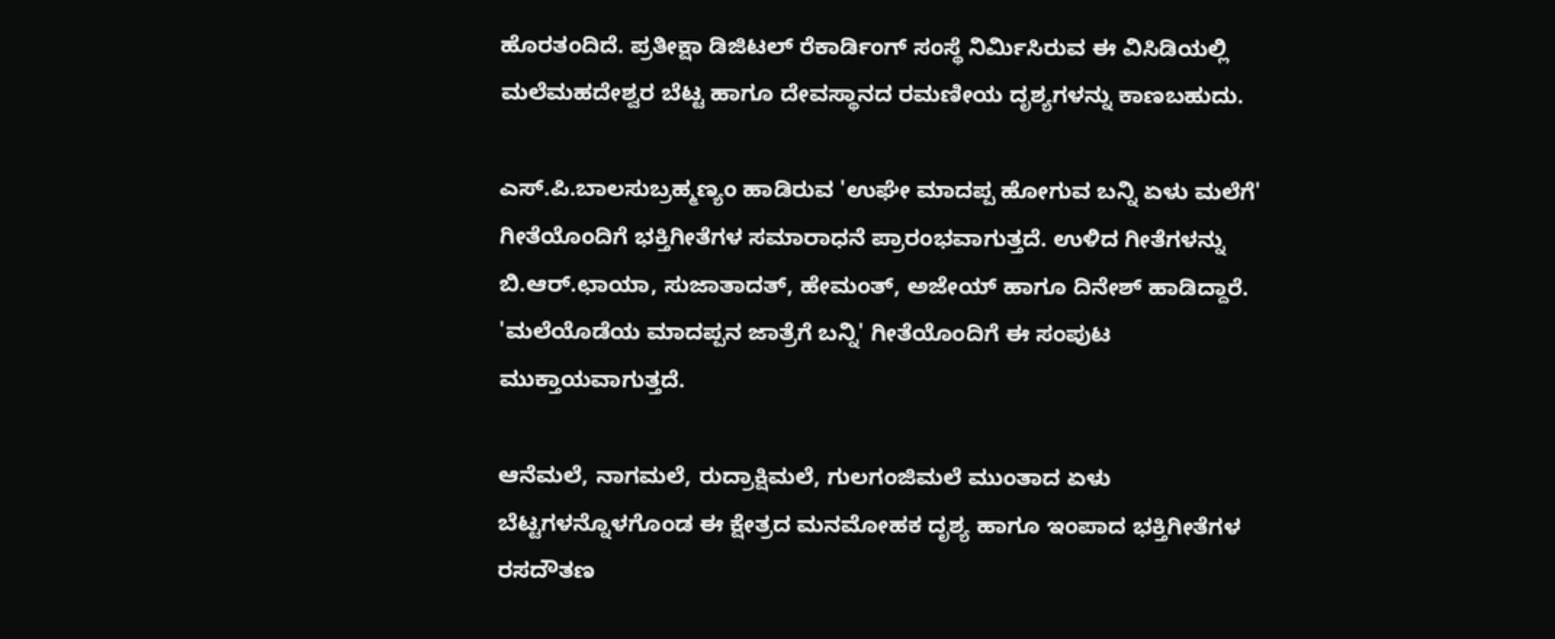ಹೊರತಂದಿದೆ. ಪ್ರತೀಕ್ಷಾ ಡಿಜಿಟಲ್ ರೆಕಾರ್ಡಿಂಗ್ ಸಂಸ್ಥೆ ನಿರ್ಮಿಸಿರುವ ಈ ವಿಸಿಡಿಯಲ್ಲಿ ಮಲೆಮಹದೇಶ್ವರ ಬೆಟ್ಟ ಹಾಗೂ ದೇವಸ್ಥಾನದ ರಮಣೀಯ ದೃಶ್ಯಗಳನ್ನು ಕಾಣಬಹುದು.

ಎಸ್.ಪಿ.ಬಾಲಸುಬ್ರಹ್ಮಣ್ಯಂ ಹಾಡಿರುವ 'ಉಘೇ ಮಾದಪ್ಪ ಹೋಗುವ ಬನ್ನಿ ಏಳು ಮಲೆಗೆ' ಗೀತೆಯೊಂದಿಗೆ ಭಕ್ತಿಗೀತೆಗಳ ಸಮಾರಾಧನೆ ಪ್ರಾರಂಭವಾಗುತ್ತದೆ. ಉಳಿದ ಗೀತೆಗಳನ್ನು ಬಿ.ಆರ್.ಛಾಯಾ, ಸುಜಾತಾದತ್, ಹೇಮಂತ್, ಅಜೇಯ್ ಹಾಗೂ ದಿನೇಶ್ ಹಾಡಿದ್ದಾರೆ. 'ಮಲೆಯೊಡೆಯ ಮಾದಪ್ಪನ ಜಾತ್ರೆಗೆ ಬನ್ನಿ' ಗೀತೆಯೊಂದಿಗೆ ಈ ಸಂಪುಟ ಮುಕ್ತಾಯವಾಗುತ್ತದೆ.

ಆನೆಮಲೆ, ನಾಗಮಲೆ, ರುದ್ರಾಕ್ಷಿಮಲೆ, ಗುಲಗಂಜಿಮಲೆ ಮುಂತಾದ ಏಳು ಬೆಟ್ಟಗಳನ್ನೊಳಗೊಂಡ ಈ ಕ್ಷೇತ್ರದ ಮನಮೋಹಕ ದೃಶ್ಯ ಹಾಗೂ ಇಂಪಾದ ಭಕ್ತಿಗೀತೆಗಳ ರಸದೌತಣ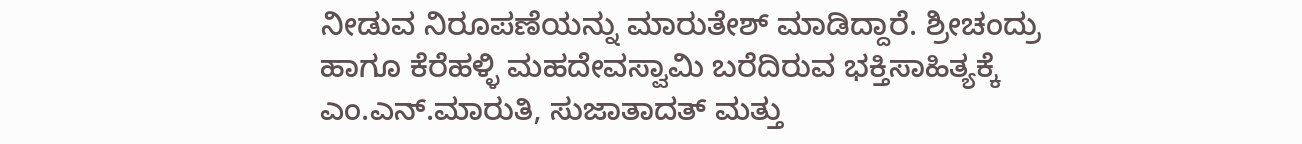ನೀಡುವ ನಿರೂಪಣೆಯನ್ನು ಮಾರುತೇಶ್ ಮಾಡಿದ್ದಾರೆ. ಶ್ರೀಚಂದ್ರು ಹಾಗೂ ಕೆರೆಹಳ್ಳಿ ಮಹದೇವಸ್ವಾಮಿ ಬರೆದಿರುವ ಭಕ್ತಿಸಾಹಿತ್ಯಕ್ಕೆ ಎಂ.ಎನ್.ಮಾರುತಿ, ಸುಜಾತಾದತ್ ಮತ್ತು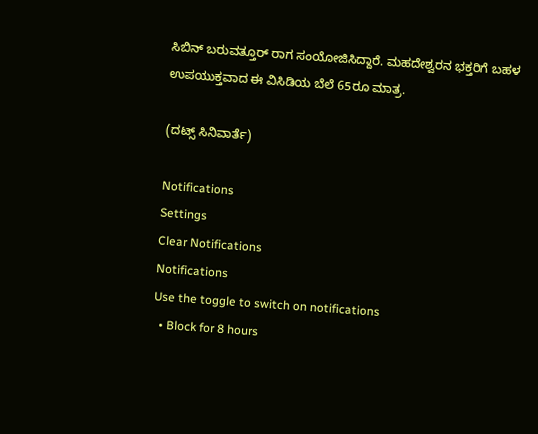ಸಿಬಿನ್ ಬರುವತ್ತೂರ್ ರಾಗ ಸಂಯೋಜಿಸಿದ್ದಾರೆ. ಮಹದೇಶ್ವರನ ಭಕ್ತರಿಗೆ ಬಹಳ ಉಪಯುಕ್ತವಾದ ಈ ವಿಸಿಡಿಯ ಬೆಲೆ 65ರೂ ಮಾತ್ರ.

(ದಟ್ಸ್ ಸಿನಿವಾರ್ತೆ)

Notifications
Settings
Clear Notifications
Notifications
Use the toggle to switch on notifications
  • Block for 8 hours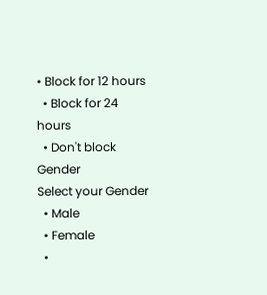• Block for 12 hours
  • Block for 24 hours
  • Don't block
Gender
Select your Gender
  • Male
  • Female
  •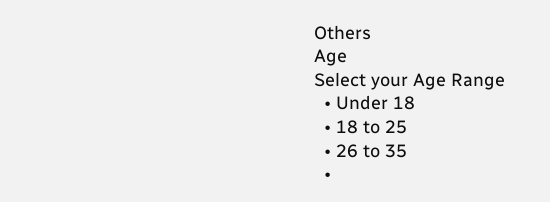Others
Age
Select your Age Range
  • Under 18
  • 18 to 25
  • 26 to 35
  •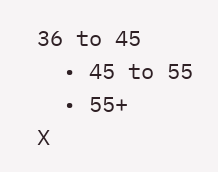36 to 45
  • 45 to 55
  • 55+
X